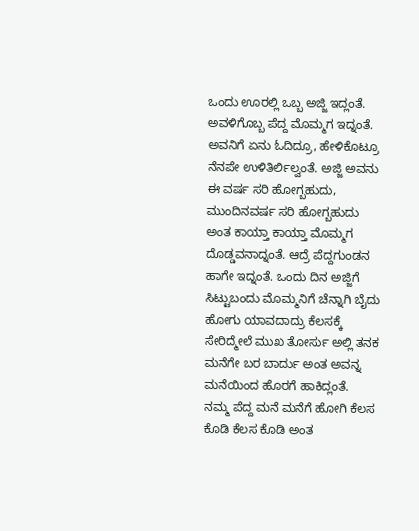ಒಂದು ಊರಲ್ಲಿ ಒಬ್ಬ ಅಜ್ಜಿ ಇದ್ಲಂತೆ. ಅವಳಿಗೊಬ್ಬ ಪೆದ್ದ ಮೊಮ್ಮಗ ಇದ್ನಂತೆ. ಅವನಿಗೆ ಏನು ಓದಿದ್ರೂ, ಹೇಳಿಕೊಟ್ರೂ ನೆನಪೇ ಉಳಿತಿರ್ಲಿಲ್ವಂತೆ. ಅಜ್ಜಿ ಅವನು ಈ ವರ್ಷ ಸರಿ ಹೋಗ್ಬಹುದು, ಮುಂದಿನವರ್ಷ ಸರಿ ಹೋಗ್ಬಹುದು ಅಂತ ಕಾಯ್ತಾ ಕಾಯ್ತಾ ಮೊಮ್ಮಗ ದೊಡ್ಡವನಾದ್ನಂತೆ. ಆದ್ರೆ ಪೆದ್ದಗುಂಡನ ಹಾಗೇ ಇದ್ನಂತೆ. ಒಂದು ದಿನ ಅಜ್ಜಿಗೆ ಸಿಟ್ಟುಬಂದು ಮೊಮ್ಮನಿಗೆ ಚೆನ್ನಾಗಿ ಬೈದು ಹೋಗು ಯಾವದಾದ್ರು ಕೆಲಸಕ್ಕೆ ಸೇರಿದ್ಮೇಲೆ ಮುಖ ತೋರ್ಸು ಅಲ್ಲಿ ತನಕ ಮನೆಗೇ ಬರ ಬಾರ್ದು ಅಂತ ಅವನ್ನ ಮನೆಯಿಂದ ಹೊರಗೆ ಹಾಕಿದ್ಲಂತೆ.
ನಮ್ಮ ಪೆದ್ದ ಮನೆ ಮನೆಗೆ ಹೋಗಿ ಕೆಲಸ ಕೊಡಿ ಕೆಲಸ ಕೊಡಿ ಅಂತ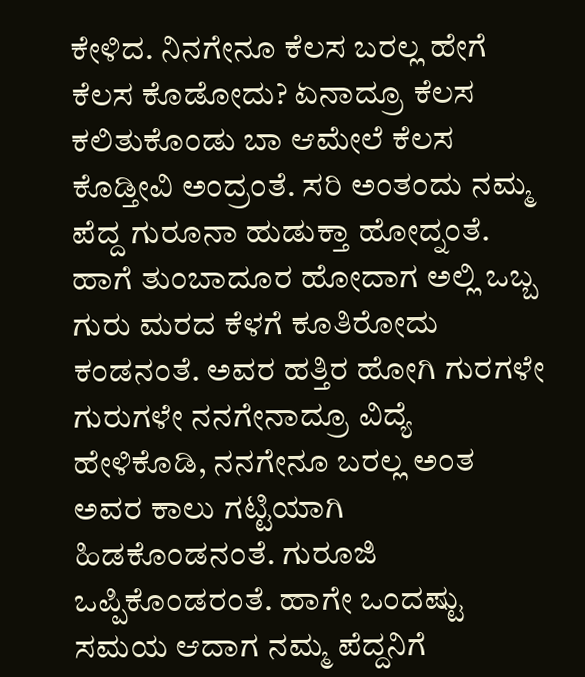ಕೇಳಿದ. ನಿನಗೇನೂ ಕೆಲಸ ಬರಲ್ಲ ಹೇಗೆ ಕೆಲಸ ಕೊಡೋದು? ಏನಾದ್ರೂ ಕೆಲಸ ಕಲಿತುಕೊಂಡು ಬಾ ಆಮೇಲೆ ಕೆಲಸ ಕೊಡ್ತೀವಿ ಅಂದ್ರಂತೆ. ಸರಿ ಅಂತಂದು ನಮ್ಮ ಪೆದ್ದ ಗುರೂನಾ ಹುಡುಕ್ತಾ ಹೋದ್ನಂತೆ. ಹಾಗೆ ತುಂಬಾದೂರ ಹೋದಾಗ ಅಲ್ಲಿ ಒಬ್ಬ ಗುರು ಮರದ ಕೆಳಗೆ ಕೂತಿರೋದು ಕಂಡನಂತೆ. ಅವರ ಹತ್ತಿರ ಹೋಗಿ ಗುರಗಳೇ ಗುರುಗಳೇ ನನಗೇನಾದ್ರೂ ವಿದ್ಯೆ ಹೇಳಿಕೊಡಿ, ನನಗೇನೂ ಬರಲ್ಲ ಅಂತ ಅವರ ಕಾಲು ಗಟ್ಟಿಯಾಗಿ ಹಿಡಕೊಂಡನಂತೆ. ಗುರೂಜಿ ಒಪ್ಪಿಕೊಂಡರಂತೆ. ಹಾಗೇ ಒಂದಷ್ಟು ಸಮಯ ಆದಾಗ ನಮ್ಮ ಪೆದ್ದನಿಗೆ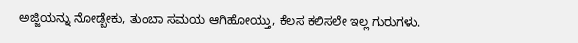ಅಜ್ಜಿಯನ್ನು ನೋಡ್ಬೇಕು, ತುಂಬಾ ಸಮಯ ಆಗಿಹೋಯ್ತು, ಕೆಲಸ ಕಲಿಸಲೇ ಇಲ್ಲ ಗುರುಗಳು.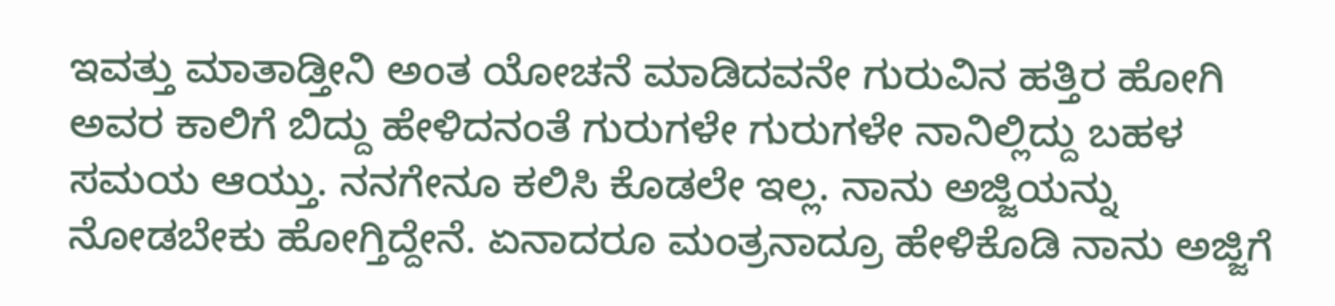ಇವತ್ತು ಮಾತಾಡ್ತೀನಿ ಅಂತ ಯೋಚನೆ ಮಾಡಿದವನೇ ಗುರುವಿನ ಹತ್ತಿರ ಹೋಗಿ ಅವರ ಕಾಲಿಗೆ ಬಿದ್ದು ಹೇಳಿದನಂತೆ ಗುರುಗಳೇ ಗುರುಗಳೇ ನಾನಿಲ್ಲಿದ್ದು ಬಹಳ ಸಮಯ ಆಯ್ತು. ನನಗೇನೂ ಕಲಿಸಿ ಕೊಡಲೇ ಇಲ್ಲ. ನಾನು ಅಜ್ಜಿಯನ್ನು ನೋಡಬೇಕು ಹೋಗ್ತಿದ್ದೇನೆ. ಏನಾದರೂ ಮಂತ್ರನಾದ್ರೂ ಹೇಳಿಕೊಡಿ ನಾನು ಅಜ್ಜಿಗೆ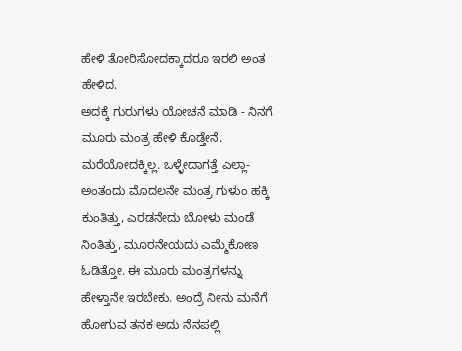ಹೇಳಿ ತೋರಿಸೋದಕ್ಕಾದರೂ ಇರಲಿ ಅಂತ ಹೇಳಿದ.
ಅದಕ್ಕೆ ಗುರುಗಳು ಯೋಚನೆ ಮಾಡಿ - ನಿನಗೆ ಮೂರು ಮಂತ್ರ ಹೇಳಿ ಕೊಡ್ತೇನೆ. ಮರೆಯೋದಕ್ಕಿಲ್ಲ. ಒಳ್ಳೇದಾಗತ್ತೆ ಎಲ್ಲಾ- ಅಂತಂದು ಮೊದಲನೇ ಮಂತ್ರ ಗುಳುಂ ಹಕ್ಕಿ ಕುಂತಿತ್ತು, ಎರಡನೇದು ಬೋಳು ಮಂಡೆ ನಿಂತಿತ್ತು, ಮೂರನೇಯದು ಎಮ್ಮೆಕೋಣ ಓಡಿತ್ತೋ. ಈ ಮೂರು ಮಂತ್ರಗಳನ್ನು ಹೇಳ್ತಾನೇ ಇರಬೇಕು. ಅಂದ್ರೆ ನೀನು ಮನೆಗೆ ಹೋಗುವ ತನಕ ಅದು ನೆನಪಲ್ಲಿ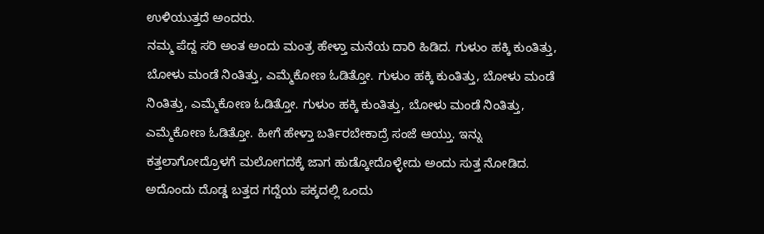ಉಳಿಯುತ್ತದೆ ಅಂದರು.
ನಮ್ಮ ಪೆದ್ದ ಸರಿ ಅಂತ ಅಂದು ಮಂತ್ರ ಹೇಳ್ತಾ ಮನೆಯ ದಾರಿ ಹಿಡಿದ. ಗುಳುಂ ಹಕ್ಕಿ ಕುಂತಿತ್ತು, ಬೋಳು ಮಂಡೆ ನಿಂತಿತ್ತು, ಎಮ್ಮೆಕೋಣ ಓಡಿತ್ತೋ. ಗುಳುಂ ಹಕ್ಕಿ ಕುಂತಿತ್ತು, ಬೋಳು ಮಂಡೆ ನಿಂತಿತ್ತು, ಎಮ್ಮೆಕೋಣ ಓಡಿತ್ತೋ. ಗುಳುಂ ಹಕ್ಕಿ ಕುಂತಿತ್ತು, ಬೋಳು ಮಂಡೆ ನಿಂತಿತ್ತು, ಎಮ್ಮೆಕೋಣ ಓಡಿತ್ತೋ. ಹೀಗೆ ಹೇಳ್ತಾ ಬರ್ತಿರಬೇಕಾದ್ರೆ ಸಂಜೆ ಆಯ್ತು. ಇನ್ನು ಕತ್ತಲಾಗೋದ್ರೊಳಗೆ ಮಲೋಗದಕ್ಕೆ ಜಾಗ ಹುಡ್ಕೋದೊಳ್ಳೇದು ಅಂದು ಸುತ್ತ ನೋಡಿದ. ಅದೊಂದು ದೊಡ್ಡ ಬತ್ತದ ಗದ್ದೆಯ ಪಕ್ಕದಲ್ಲಿ ಒಂದು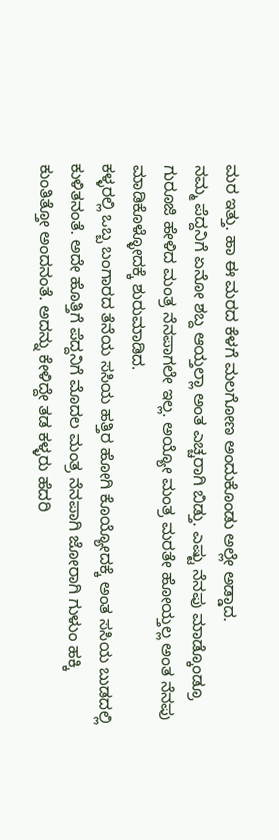ಮರ ಇತ್ತು. ಹಾ ಈ ಮರದ ಕೆಳಗೆ ಮಲಗೋಣ ಅಂದುಕೊಂಡು ಅಲ್ಲೇ ಅಡ್ಡಾದ.
ನಮ್ಮ ಪೆದ್ದನಿಗೆ ಏನೋ ಶಬ್ದ ಆಯ್ತಲ್ಲಾ ಅಂತ ಎಚ್ಚರಾಗಿ ಬಿಡ್ತು. ಎಷ್ಟು ನೆನಪು ಮಾಡ್ಕೊಂಡ್ರೂ ಗುರೂಜಿ ಹೇಳಿದ ಮಂತ್ರ ನೆನಪಾಗಲೇ ಇಲ್ಲ. ಅಯ್ಯೋ ಮಂತ್ರ ಮರತೇ ಹೋಯ್ತಲ್ಲ ಅಂತ ನೆನಪು ಮಾಡಿಕೊಳ್ಳೋದಕ್ಕೆ ಶುರುಮಾಡಿದ.
ಕಳ್ಳರಲ್ಲಿ ಒಬ್ಬ ಬಂಗಾರದ ತೆನೆಯ ಸಸಿಯ ಹತ್ತಿರ ಹೋಗಿ ಕೊಯ್ಯೋದಕ್ಕೆ ಅಂತ ಸಸಿಯ ಬುಡದಲ್ಲಿ ಕುಳಿತನಂತೆ. ಅದೇ ಹೊತ್ತಿಗೆ ಪೆದ್ದನಿಗೆ ಮೊದಲ ಮಂತ್ರ ನೆನಪಾಗಿ ಜೋರಾಗಿ ಗುಳುಂ ಹಕ್ಕಿ ಕುಂತಿತ್ತೋ ಅಂದನಂತೆ. ಅದನ್ನು ಕೇಳಿದ್ದೇ ತಡ ಕಳ್ಳರು ಹೆದರಿ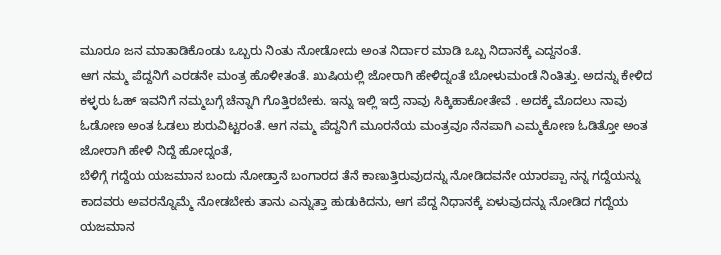ಮೂರೂ ಜನ ಮಾತಾಡಿಕೊಂಡು ಒಬ್ಬರು ನಿಂತು ನೋಡೋದು ಅಂತ ನಿರ್ದಾರ ಮಾಡಿ ಒಬ್ಬ ನಿದಾನಕ್ಕೆ ಎದ್ದನಂತೆ.
ಆಗ ನಮ್ಮ ಪೆದ್ದನಿಗೆ ಎರಡನೇ ಮಂತ್ರ ಹೊಳೀತಂತೆ. ಖುಷಿಯಲ್ಲಿ ಜೋರಾಗಿ ಹೇಳಿದ್ನಂತೆ ಬೋಳುಮಂಡೆ ನಿಂತಿತ್ತು. ಅದನ್ನು ಕೇಳಿದ ಕಳ್ಳರು ಓಹ್ ಇವನಿಗೆ ನಮ್ಮಬಗ್ಗೆ ಚೆನ್ನಾಗಿ ಗೊತ್ತಿರಬೇಕು. ಇನ್ನು ಇಲ್ಲಿ ಇದ್ರೆ ನಾವು ಸಿಕ್ಕಿಹಾಕೋತೇವೆ . ಅದಕ್ಕೆ ಮೊದಲು ನಾವು ಓಡೋಣ ಅಂತ ಓಡಲು ಶುರುವಿಟ್ಟರಂತೆ. ಆಗ ನಮ್ಮ ಪೆದ್ದನಿಗೆ ಮೂರನೆಯ ಮಂತ್ರವೂ ನೆನಪಾಗಿ ಎಮ್ಮಕೋಣ ಓಡಿತ್ತೋ ಅಂತ ಜೋರಾಗಿ ಹೇಳಿ ನಿದ್ದೆ ಹೋದ್ನಂತೆ,
ಬೆಳಿಗ್ಗೆ ಗದ್ದೆಯ ಯಜಮಾನ ಬಂದು ನೋಡ್ತಾನೆ ಬಂಗಾರದ ತೆನೆ ಕಾಣುತ್ತಿರುವುದನ್ನು ನೋಡಿದವನೇ ಯಾರಪ್ಪಾ ನನ್ನ ಗದ್ದೆಯನ್ನು ಕಾದವರು ಅವರನ್ನೊಮ್ಮೆ ನೋಡಬೇಕು ತಾನು ಎನ್ನುತ್ತಾ ಹುಡುಕಿದನು, ಆಗ ಪೆದ್ದ ನಿಧಾನಕ್ಕೆ ಏಳುವುದನ್ನು ನೋಡಿದ ಗದ್ದೆಯ ಯಜಮಾನ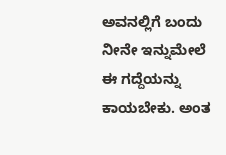ಅವನಲ್ಲಿಗೆ ಬಂದು ನೀನೇ ಇನ್ನುಮೇಲೆ ಈ ಗದ್ದೆಯನ್ನು ಕಾಯಬೇಕು. ಅಂತ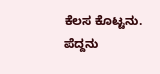ಕೆಲಸ ಕೊಟ್ಟನು.
ಪೆದ್ದನು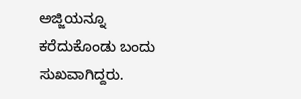ಅಜ್ಜಿಯನ್ನೂ ಕರೆದುಕೊಂಡು ಬಂದು ಸುಖವಾಗಿದ್ದರು.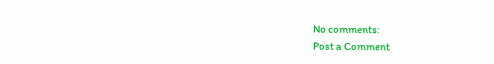No comments:
Post a Comment